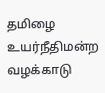தமிழை உயர்நீதிமன்ற வழக்காடு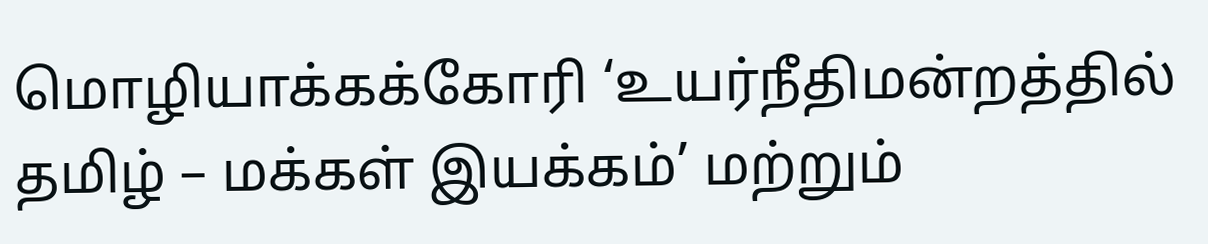மொழியாக்கக்கோரி ‘உயர்நீதிமன்றத்தில் தமிழ் – மக்கள் இயக்கம்’ மற்றும்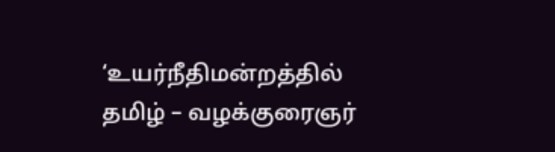‘உயர்நீதிமன்றத்தில் தமிழ் – வழக்குரைஞர்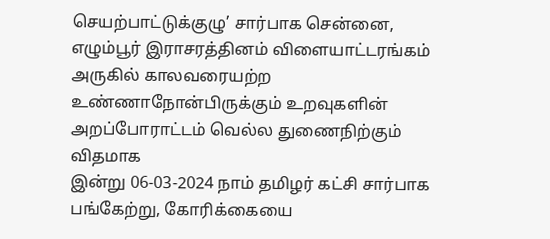செயற்பாட்டுக்குழு’ சார்பாக சென்னை, எழும்பூர் இராசரத்தினம் விளையாட்டரங்கம் அருகில் காலவரையற்ற உண்ணாநோன்பிருக்கும் உறவுகளின் அறப்போராட்டம் வெல்ல துணைநிற்கும் விதமாக
இன்று 06-03-2024 நாம் தமிழர் கட்சி சார்பாக பங்கேற்று, கோரிக்கையை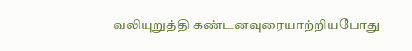வலியுறுத்தி கண்டனவுரையாற்றியபோது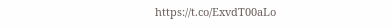https://t.co/ExvdT00aLo